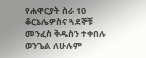የሐዋርያት ስራ 10
ቆርኔሌዎስና ጓደኞቹ መንፈስ ቅዱስን ተቀበሉ
ወንጌል ለሁሉም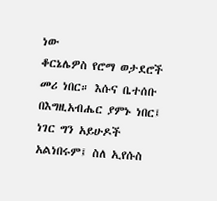ነው
ቆርኔሌዎስ የሮማ ወታደሮች መሪ ነበር። እሱና ቤተሰቡ በእግዚአብሔር ያምኑ ነበር፤ ነገር ግን አይሁዶች አልነበሩም፤ ስለ ኢየሱስ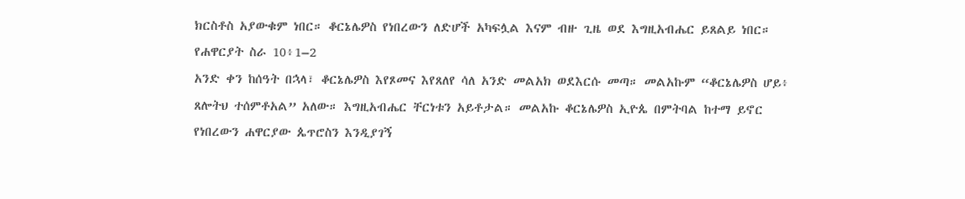ክርስቶስ አያውቁም ነበር። ቆርኔሌዎስ የነበረውን ለድሆች አካፍሏል እናም ብዙ ጊዜ ወደ እግዚአብሔር ይጸልይ ነበር።
የሐዋርያት ስራ 10፥1–2
አንድ ቀን ከሰዓት በኋላ፣ ቆርኔሌዎስ እየጾመና እየጸለየ ሳለ አንድ መልአክ ወደእርሱ መጣ። መልአኩም “ቆርኔሌዎስ ሆይ፥ ጸሎትህ ተሰምቶአል” አለው። እግዚአብሔር ቸርነቱን አይቶታል። መልአኩ ቆርኔሌዎስ ኢዮጴ በምትባል ከተማ ይኖር የነበረውን ሐዋርያው ጴጥሮስን እንዲያገኝ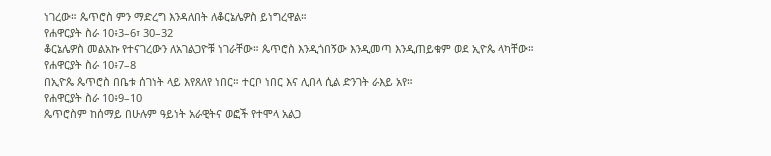ነገረው። ጴጥሮስ ምን ማድረግ እንዳለበት ለቆርኔሌዎስ ይነግረዋል።
የሐዋርያት ስራ 10፥3–6፣ 30–32
ቆርኔሌዎስ መልአኩ የተናገረውን ለአገልጋዮቹ ነገራቸው። ጴጥሮስ እንዲጎበኝው እንዲመጣ እንዲጠይቁም ወደ ኢዮጴ ላካቸው።
የሐዋርያት ስራ 10፥7–8
በኢዮጴ ጴጥሮስ በቤቱ ሰገነት ላይ እየጸለየ ነበር። ተርቦ ነበር እና ሊበላ ሲል ድንገት ራእይ አየ።
የሐዋርያት ስራ 10፥9–10
ጴጥሮስም ከሰማይ በሁሉም ዓይነት አራዊትና ወፎች የተሞላ አልጋ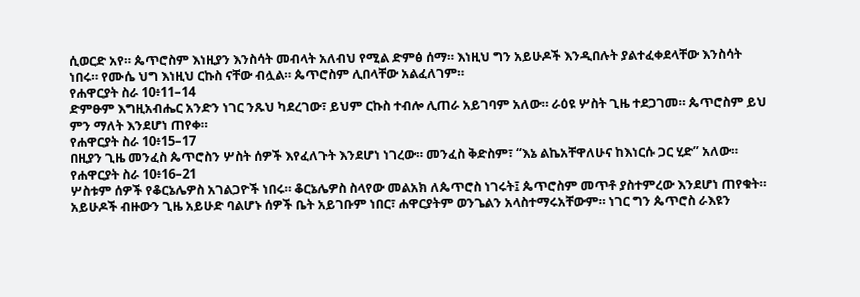ሲወርድ አየ። ጴጥሮስም እነዚያን እንስሳት መብላት አለብህ የሚል ድምፅ ሰማ። እነዚህ ግን አይሁዶች እንዲበሉት ያልተፈቀደላቸው እንስሳት ነበሩ። የሙሴ ህግ እነዚህ ርኩስ ናቸው ብሏል። ጴጥሮስም ሊበላቸው አልፈለገም።
የሐዋርያት ስራ 10፥11–14
ድምፁም እግዚአብሔር አንድን ነገር ንጹህ ካደረገው፣ ይህም ርኩስ ተብሎ ሊጠራ አይገባም አለው። ራዕዩ ሦስት ጊዜ ተደጋገመ። ጴጥሮስም ይህ ምን ማለት እንደሆነ ጠየቀ።
የሐዋርያት ስራ 10፥15–17
በዚያን ጊዜ መንፈስ ጴጥሮስን ሦስት ሰዎች እየፈለጉት እንደሆነ ነገረው። መንፈስ ቅድስም፣ “እኔ ልኬአቸዋለሁና ከእነርሱ ጋር ሂድ” አለው።
የሐዋርያት ስራ 10፥16–21
ሦስቱም ሰዎች የቆርኔሌዎስ አገልጋዮች ነበሩ። ቆርኔሌዎስ ስላየው መልአክ ለጴጥሮስ ነገሩት፤ ጴጥሮስም መጥቶ ያስተምረው እንደሆነ ጠየቁት። አይሁዶች ብዙውን ጊዜ አይሁድ ባልሆኑ ሰዎች ቤት አይገቡም ነበር፣ ሐዋርያትም ወንጌልን አላስተማሩአቸውም። ነገር ግን ጴጥሮስ ራእዩን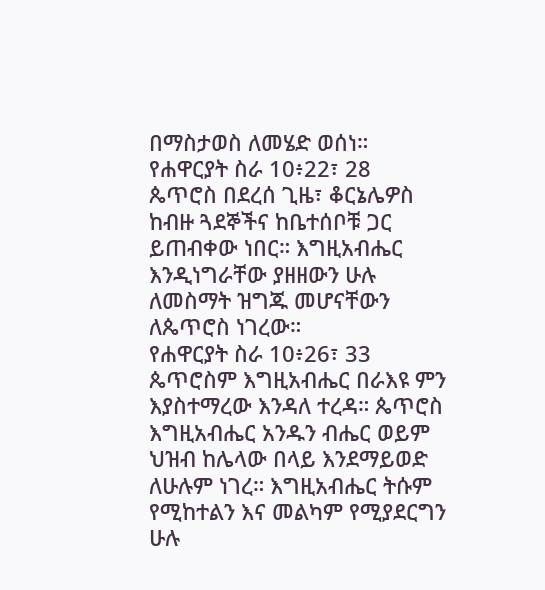በማስታወስ ለመሄድ ወሰነ።
የሐዋርያት ስራ 10፥22፣ 28
ጴጥሮስ በደረሰ ጊዜ፣ ቆርኔሌዎስ ከብዙ ጓደኞችና ከቤተሰቦቹ ጋር ይጠብቀው ነበር። እግዚአብሔር እንዲነግራቸው ያዘዘውን ሁሉ ለመስማት ዝግጁ መሆናቸውን ለጴጥሮስ ነገረው።
የሐዋርያት ስራ 10፥26፣ 33
ጴጥሮስም እግዚአብሔር በራእዩ ምን እያስተማረው እንዳለ ተረዳ። ጴጥሮስ እግዚአብሔር አንዱን ብሔር ወይም ህዝብ ከሌላው በላይ እንደማይወድ ለሁሉም ነገረ። እግዚአብሔር ትሱም የሚከተልን እና መልካም የሚያደርግን ሁሉ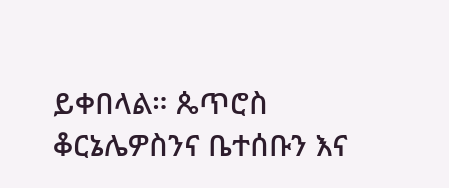ይቀበላል። ጴጥሮስ ቆርኔሌዎስንና ቤተሰቡን እና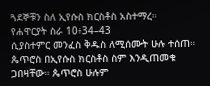ጓደኞቹን ስለ ኢየሱስ ክርስቶስ አስተማረ።
የሐዋርያት ስራ 10፥34–43
ሲያስተምር መንፈስ ቅዱስ ለሚሰሙት ሁሉ ተሰጠ። ጴጥሮስ በኢየሱስ ክርስቶስ ስም እንዲጠመቁ ጋበዛቸው። ጴጥሮስ ሁሉም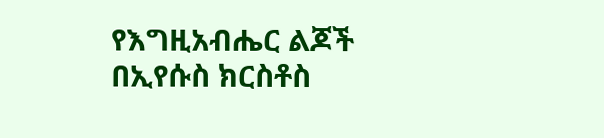የእግዚአብሔር ልጆች በኢየሱስ ክርስቶስ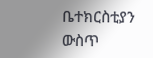ቤተክርስቲያን ውስጥ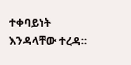ተቀባይነት እንዳላቸው ተረዳ።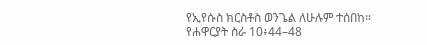የኢየሱስ ክርስቶስ ወንጌል ለሁሉም ተሰበከ።
የሐዋርያት ስራ 10፥44–48